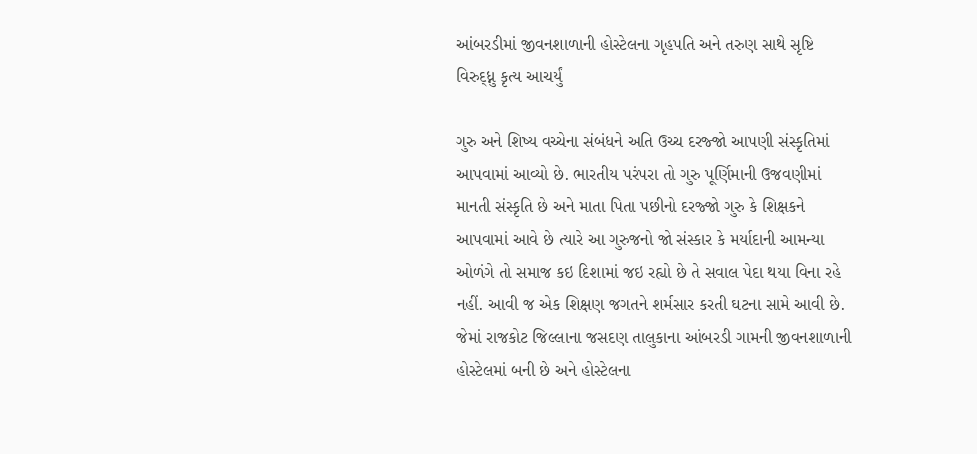આંબરડીમાં જીવનશાળાની હોસ્ટેલના ગૃહપતિ અને તરુણ સાથે સૃષ્ટિ વિરુદ્ધ્નુ કૃત્ય આચર્યું

ગુરુ અને શિષ્ય વચ્ચેના સંબંધને અતિ ઉચ્ચ દરજ્જો આપણી સંસ્કૃતિમાં આપવામાં આવ્યો છે. ભારતીય પરંપરા તો ગુરુ પૂર્ણિમાની ઉજવણીમાં માનતી સંસ્કૃતિ છે અને માતા પિતા પછીનો દરજ્જો ગુરુ કે શિક્ષકને આપવામાં આવે છે ત્યારે આ ગુરુજનો જો સંસ્કાર કે મર્યાદાની આમન્યા ઓળંગે તો સમાજ કઇ દિશામાં જઇ રહ્યો છે તે સવાલ પેદા થયા વિના રહે નહીં. આવી જ એક શિક્ષણ જગતને શર્મસાર કરતી ઘટના સામે આવી છે. જેમાં રાજકોટ જિલ્લાના જસદણ તાલુકાના આંબરડી ગામની જીવનશાળાની હોસ્ટેલમાં બની છે અને હોસ્ટેલના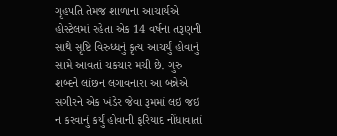ગૃહપતિ તેમજ શાળાના આચાર્યએ હોસ્ટેલમાં રહેતા એક 14 વર્ષના તરૂણની સાથે સૃષ્ટિ વિરુધ્ધનું કૃત્ય આચર્યું હોવાનું સામે આવતાં ચકચાર મચી છે. ગુરુ શબ્દને લાંછન લગાવનારા આ બન્નેએ સગીરને એક ખંડેર જેવા રૂમમાં લઇ જઇ ન કરવાનું કર્યું હોવાની ફરિયાદ નોંધાવાતાં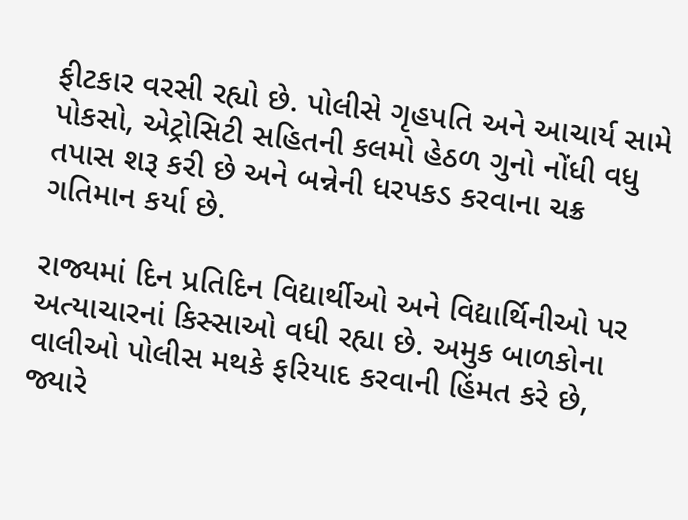ફીટકાર વરસી રહ્યો છે. પોલીસે ગૃહપતિ અને આચાર્ય સામે પોકસો, એટ્રોસિટી સહિતની કલમો હેઠળ ગુનો નોંધી વધુ તપાસ શરૂ કરી છે અને બન્નેની ધરપકડ કરવાના ચક્ર ગતિમાન કર્યા છે.

રાજ્યમાં દિન પ્રતિદિન વિદ્યાર્થીઓ અને વિદ્યાર્થિનીઓ પર અત્યાચારનાં કિસ્સાઓ વધી રહ્યા છે. અમુક બાળકોના વાલીઓ પોલીસ મથકે ફરિયાદ કરવાની હિંમત કરે છે, જ્યારે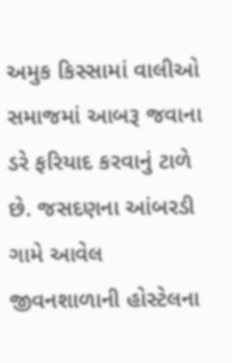અમુક કિસ્સામાં વાલીઓ સમાજમાં આબરૂ જવાના ડરે ફરિયાદ કરવાનું ટાળે છે. જસદણના આંબરડી ગામે આવેલ જીવનશાળાની હોસ્ટેલના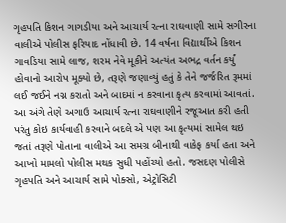ગૃહપતિ કિશન ગાગડીયા અને આચાર્ય રત્ના રાઘવાણી સામે સગીરના વાલીએ પોલીસ ફરિયાદ નોંધાવી છે. 14 વર્ષના વિદ્યાર્થીએ કિશન ગાવડિયા સામે લાજ, શરમ નેવે મૂકીને અત્યંત અભદ્ર વર્તન કર્યું હોવાનો આરોપ મૂક્યો છે, તરૂણે જણાવ્યું હતું કે તેને જર્જરિત રૂમમાં લઈ જઈને નગ્ન કરાતો અને બાદમાં ન કરવાના કૃત્ય કરવામાં આવતાં. આ અંગે તેણે અગાઉ આચાર્ય રત્ના રાઘવાણીને રજૂઆત કરી હતી પરંતુ કોઇ કાર્યવાહી કરવાને બદલે એ પણ આ કૃત્યમાં સામેલ થઇ જતાં તરૂણે પોતાના વાલીએ આ સમગ્ર બીનાથી વાકેફ કર્યા હતા અને આખો મામલો પોલીસ મથક સુધી પહોંચ્યો હતો. જસદણ પોલીસે ગૃહપતિ અને આચાર્ય સામે પોક્સો, એટ્રોસિટી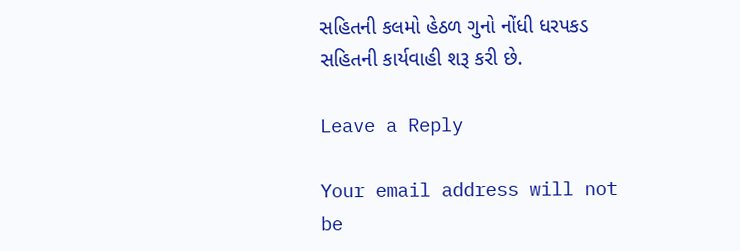સહિતની કલમો હેઠળ ગુનો નોંધી ધરપકડ સહિતની કાર્યવાહી શરૂ કરી છે.

Leave a Reply

Your email address will not be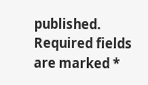published. Required fields are marked *